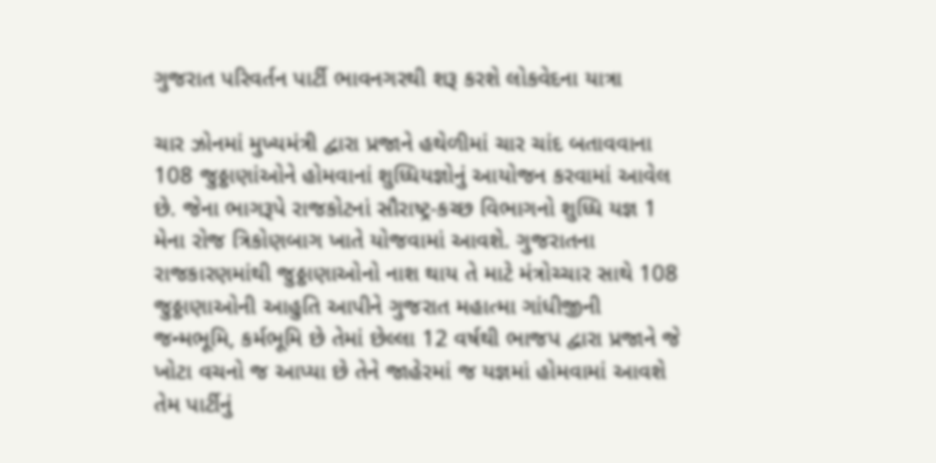ગુજરાત પરિવર્તન પાર્ટી ભાવનગરથી શરૂ કરશે લોકવેદના યાત્રા

ચાર ઝોનમાં મુખ્યમંત્રી દ્વારા પ્રજાને હથેળીમાં ચાર ચાંદ બતાવવાના 108 જુઠ્ઠાણાંઓને હોમવાનાં શુધ્ધિયજ્ઞોનું આયોજન કરવામાં આવેલ છે. જેના ભાગરૂપે રાજકોટનાં સૌરાષ્ટ્ર-કચ્છ વિભાગનો શુધ્ધિ યજ્ઞ 1 મેના રોજ ત્રિકોણબાગ ખાતે યોજવામાં આવશે. ગુજરાતના રાજકારણમાંથી જુઠ્ઠાણાઓનો નાશ થાય તે માટે મંત્રોચ્ચાર સાથે 108 જુઠ્ઠાણાઓની આહુતિ આપીને ગુજરાત મહાત્મા ગાંધીજીની જન્મભૂમિ, કર્મભૂમિ છે તેમાં છેલ્લા 12 વર્ષથી ભાજપ દ્વારા પ્રજાને જે ખોટા વચનો જ આપ્યા છે તેને જાહેરમાં જ યજ્ઞમાં હોમવામાં આવશે તેમ પાર્ટીનું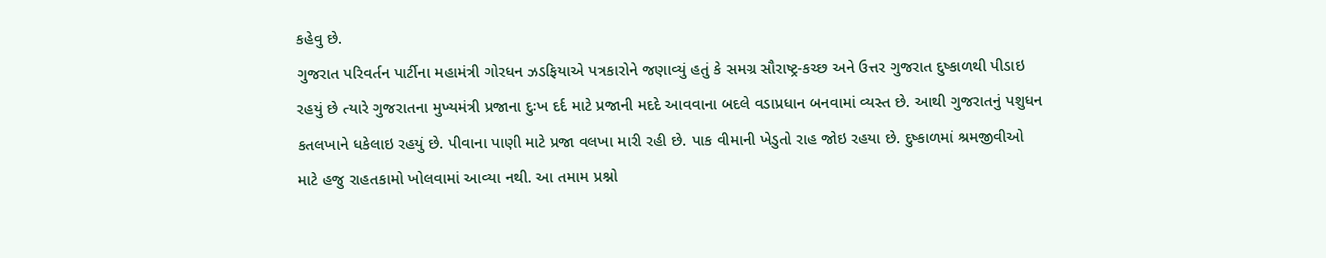કહેવુ છે.
ગુજરાત પરિવર્તન પાર્ટીના મહામંત્રી ગોરધન ઝડફિયાએ પત્રકારોને જણાવ્યું હતું કે સમગ્ર સૌરાષ્ટ્ર-કચ્છ અને ઉત્તર ગુજરાત દુષ્કાળથી પીડાઇ રહયું છે ત્યારે ગુજરાતના મુખ્યમંત્રી પ્રજાના દુઃખ દર્દ માટે પ્રજાની મદદે આવવાના બદલે વડાપ્રધાન બનવામાં વ્યસ્ત છે. આથી ગુજરાતનું પશુધન કતલખાને ધકેલાઇ રહયું છે. પીવાના પાણી માટે પ્રજા વલખા મારી રહી છે. પાક વીમાની ખેડુતો રાહ જોઇ રહયા છે. દુષ્કાળમાં શ્રમજીવીઓ માટે હજુ રાહતકામો ખોલવામાં આવ્યા નથી. આ તમામ પ્રશ્નો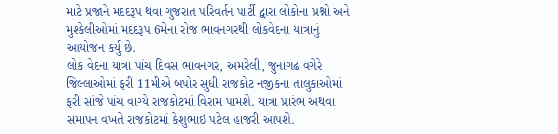માટે પ્રજાને મદદરૂપ થવા ગુજરાત પરિવર્તન પાર્ટી દ્વારા લોકોના પ્રશ્નો અને મુશ્કેલીઓમાં મદદરૂપ 6મેના રોજ ભાવનગરથી લોકવેદના યાત્રાનું આયોજન કર્યુ છે.
લોક વેદના યાત્રા પાંચ દિવસ ભાવનગર, અમરેલી, જુનાગઢ વગેરે જિલ્લાઓમાં ફરી 11મીએ બપોર સુધી રાજકોટ નજીકના તાલુકાઓમાં ફરી સાંજે પાંચ વાગ્યે રાજકોટમાં વિરામ પામશે. યાત્રા પ્રારંભ અથવા સમાપન વખતે રાજકોટમાં કેશુભાઇ પટેલ હાજરી આપશે.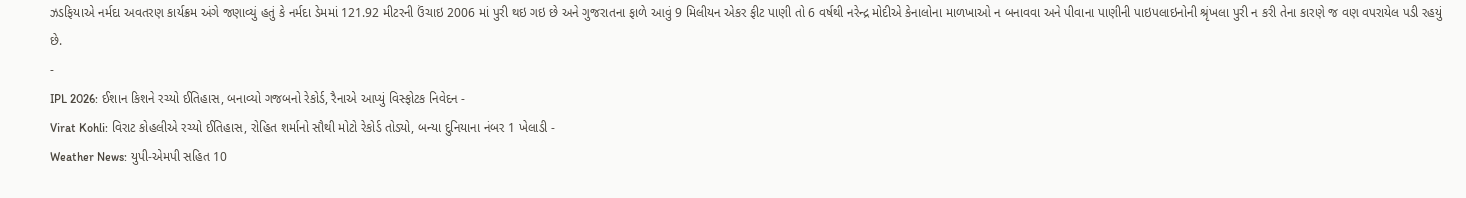ઝડફિયાએ નર્મદા અવતરણ કાર્યક્રમ અંગે જણાવ્યું હતું કે નર્મદા ડેમમાં 121.92 મીટરની ઉંચાઇ 2006 માં પુરી થઇ ગઇ છે અને ગુજરાતના ફાળે આવું 9 મિલીયન એકર ફીટ પાણી તો 6 વર્ષથી નરેન્દ્ર મોદીએ કેનાલોના માળખાઓ ન બનાવવા અને પીવાના પાણીની પાઇપલાઇનોની શ્રૃંખલા પુરી ન કરી તેના કારણે જ વણ વપરાયેલ પડી રહયું છે.
-
IPL 2026: ઈશાન કિશને રચ્યો ઈતિહાસ, બનાવ્યો ગજબનો રેકોર્ડ, રૈનાએ આપ્યું વિસ્ફોટક નિવેદન -
Virat Kohli: વિરાટ કોહલીએ રચ્યો ઈતિહાસ, રોહિત શર્માનો સૌથી મોટો રેકોર્ડ તોડ્યો, બન્યા દુનિયાના નંબર 1 ખેલાડી -
Weather News: યુપી-એમપી સહિત 10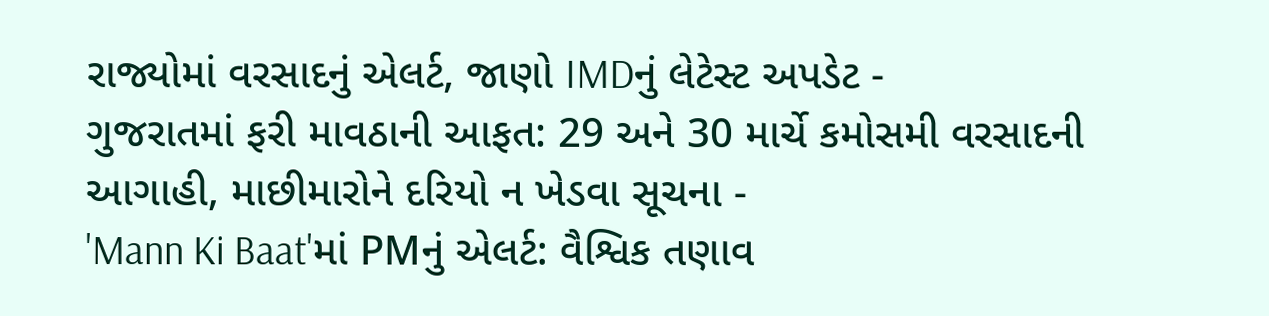રાજ્યોમાં વરસાદનું એલર્ટ, જાણો IMDનું લેટેસ્ટ અપડેટ -
ગુજરાતમાં ફરી માવઠાની આફત: 29 અને 30 માર્ચે કમોસમી વરસાદની આગાહી, માછીમારોને દરિયો ન ખેડવા સૂચના -
'Mann Ki Baat'માં PMનું એલર્ટ: વૈશ્વિક તણાવ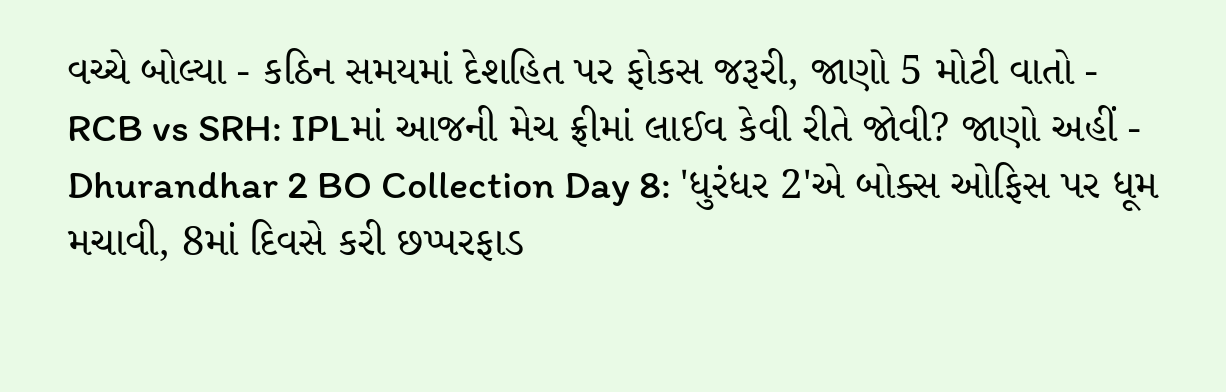વચ્ચે બોલ્યા - કઠિન સમયમાં દેશહિત પર ફોકસ જરૂરી, જાણો 5 મોટી વાતો -
RCB vs SRH: IPLમાં આજની મેચ ફ્રીમાં લાઈવ કેવી રીતે જોવી? જાણો અહીં -
Dhurandhar 2 BO Collection Day 8: 'ધુરંધર 2'એ બોક્સ ઓફિસ પર ધૂમ મચાવી, 8માં દિવસે કરી છપ્પરફાડ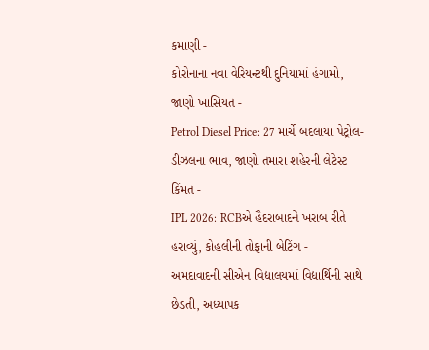કમાણી -
કોરોનાના નવા વેરિયન્ટથી દુનિયામાં હંગામો, જાણો ખાસિયત -
Petrol Diesel Price: 27 માર્ચે બદલાયા પેટ્રોલ-ડીઝલના ભાવ, જાણો તમારા શહેરની લેટેસ્ટ કિંમત -
IPL 2026: RCBએ હૈદરાબાદને ખરાબ રીતે હરાવ્યું, કોહલીની તોફાની બેટિંગ -
અમદાવાદની સીએન વિદ્યાલયમાં વિદ્યાર્થિની સાથે છેડતી, અધ્યાપક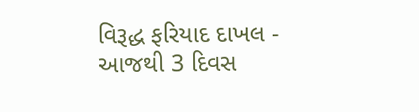વિરૂદ્ધ ફરિયાદ દાખલ -
આજથી 3 દિવસ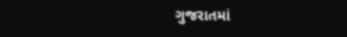ગુજરાતમાં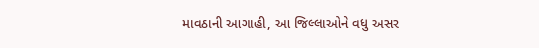માવઠાની આગાહી, આ જિલ્લાઓને વધુ અસર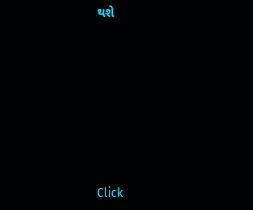થશે








Click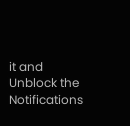it and Unblock the Notifications